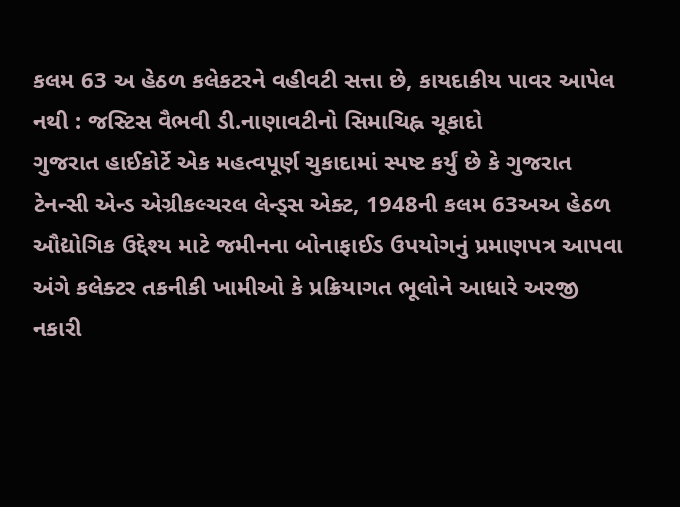કલમ 63 અ હેઠળ કલેકટરને વહીવટી સત્તા છે, કાયદાકીય પાવર આપેલ નથી : જસ્ટિસ વૈભવી ડી.નાણાવટીનો સિમાચિહ્ન ચૂકાદો
ગુજરાત હાઈકોર્ટે એક મહત્વપૂર્ણ ચુકાદામાં સ્પષ્ટ કર્યું છે કે ગુજરાત ટેનન્સી એન્ડ એગ્રીકલ્ચરલ લેન્ડ્સ એક્ટ, 1948ની કલમ 63અઅ હેઠળ ઔદ્યોગિક ઉદ્દેશ્ય માટે જમીનના બોનાફાઈડ ઉપયોગનું પ્રમાણપત્ર આપવા અંગે કલેક્ટર તકનીકી ખામીઓ કે પ્રક્રિયાગત ભૂલોને આધારે અરજી નકારી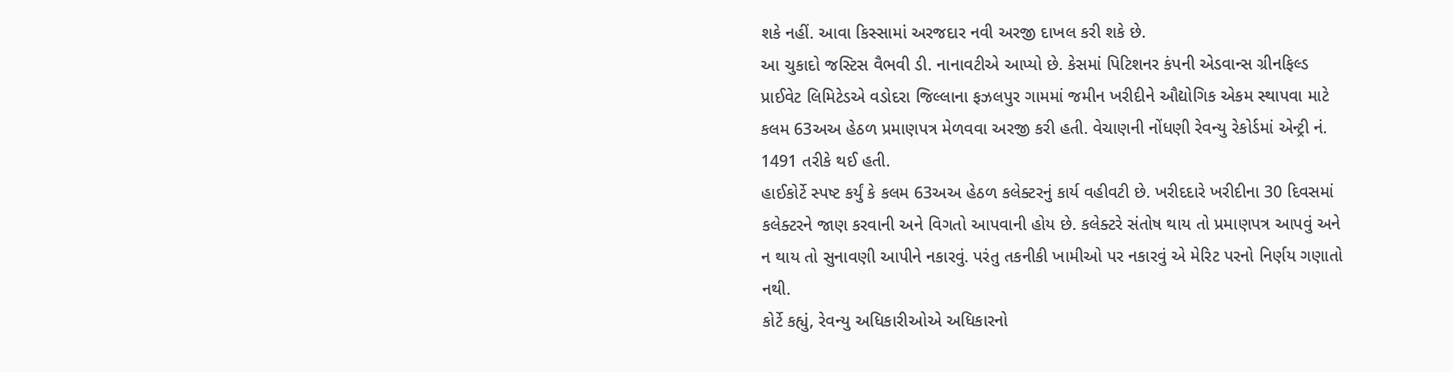શકે નહીં. આવા કિસ્સામાં અરજદાર નવી અરજી દાખલ કરી શકે છે.
આ ચુકાદો જસ્ટિસ વૈભવી ડી. નાનાવટીએ આપ્યો છે. કેસમાં પિટિશનર કંપની એડવાન્સ ગ્રીનફિલ્ડ પ્રાઈવેટ લિમિટેડએ વડોદરા જિલ્લાના ફઝલપુર ગામમાં જમીન ખરીદીને ઔદ્યોગિક એકમ સ્થાપવા માટે કલમ 63અઅ હેઠળ પ્રમાણપત્ર મેળવવા અરજી કરી હતી. વેચાણની નોંધણી રેવન્યુ રેકોર્ડમાં એન્ટ્રી નં. 1491 તરીકે થઈ હતી.
હાઈકોર્ટે સ્પષ્ટ કર્યું કે કલમ 63અઅ હેઠળ કલેક્ટરનું કાર્ય વહીવટી છે. ખરીદદારે ખરીદીના 30 દિવસમાં કલેક્ટરને જાણ કરવાની અને વિગતો આપવાની હોય છે. કલેક્ટરે સંતોષ થાય તો પ્રમાણપત્ર આપવું અને ન થાય તો સુનાવણી આપીને નકારવું. પરંતુ તકનીકી ખામીઓ પર નકારવું એ મેરિટ પરનો નિર્ણય ગણાતો નથી.
કોર્ટે કહ્યું, રેવન્યુ અધિકારીઓએ અધિકારનો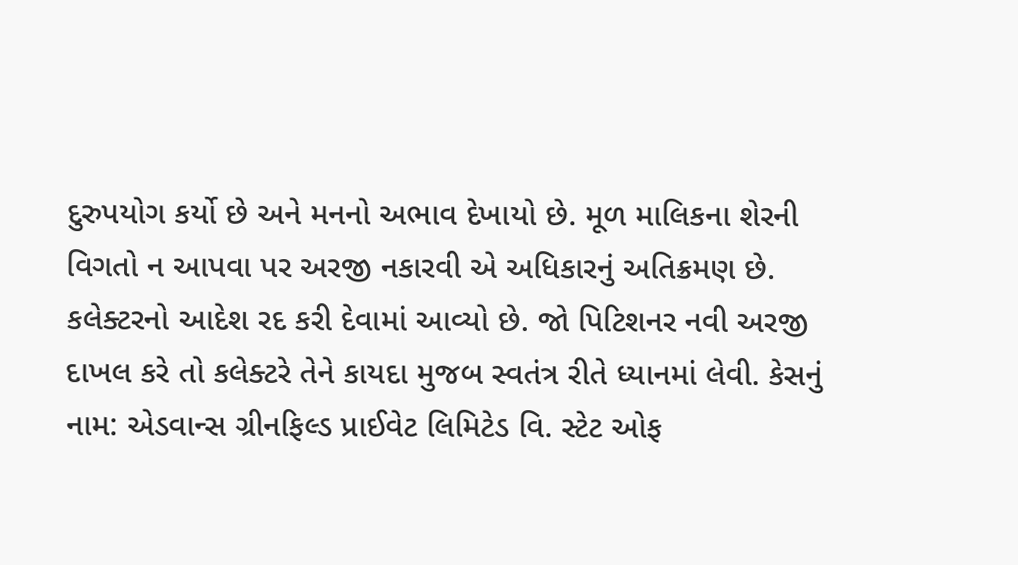દુરુપયોગ કર્યો છે અને મનનો અભાવ દેખાયો છે. મૂળ માલિકના શેરની વિગતો ન આપવા પર અરજી નકારવી એ અધિકારનું અતિક્રમણ છે. કલેક્ટરનો આદેશ રદ કરી દેવામાં આવ્યો છે. જો પિટિશનર નવી અરજી દાખલ કરે તો કલેક્ટરે તેને કાયદા મુજબ સ્વતંત્ર રીતે ધ્યાનમાં લેવી. કેસનું નામ: એડવાન્સ ગ્રીનફિલ્ડ પ્રાઈવેટ લિમિટેડ વિ. સ્ટેટ ઓફ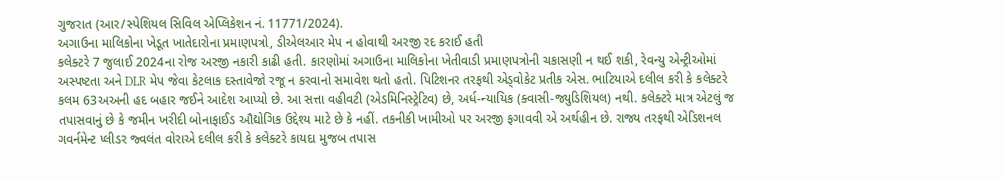ગુજરાત (આર/સ્પેશિયલ સિવિલ એપ્લિકેશન નં. 11771/2024).
અગાઉના માલિકોના ખેડૂત ખાતેદારોના પ્રમાણપત્રો, ડીએલઆર મેપ ન હોવાથી અરજી રદ કરાઈ હતી
કલેક્ટરે 7 જુલાઈ 2024ના રોજ અરજી નકારી કાઢી હતી. કારણોમાં અગાઉના માલિકોના ખેતીવાડી પ્રમાણપત્રોની ચકાસણી ન થઈ શકી, રેવન્યુ એન્ટ્રીઓમાં અસ્પષ્ટતા અને DLR મેપ જેવા કેટલાક દસ્તાવેજો રજૂ ન કરવાનો સમાવેશ થતો હતો. પિટિશનર તરફથી એડ્વોકેટ પ્રતીક એસ. ભાટિયાએ દલીલ કરી કે કલેક્ટરે કલમ 63અઅની હદ બહાર જઈને આદેશ આપ્યો છે. આ સત્તા વહીવટી (એડમિનિસ્ટ્રેટિવ) છે, અર્ધ-ન્યાયિક (ક્વાસી-જ્યુડિશિયલ) નથી. કલેક્ટરે માત્ર એટલું જ તપાસવાનું છે કે જમીન ખરીદી બોનાફાઈડ ઔદ્યોગિક ઉદ્દેશ્ય માટે છે કે નહીં. તકનીકી ખામીઓ પર અરજી ફગાવવી એ અર્થહીન છે. રાજ્ય તરફથી એડિશનલ ગવર્નમેન્ટ પ્લીડર જ્વલંત વોરાએ દલીલ કરી કે કલેક્ટરે કાયદા મુજબ તપાસ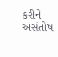કરીને અસંતોષ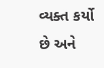વ્યક્ત કર્યો છે અને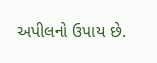અપીલનો ઉપાય છે.